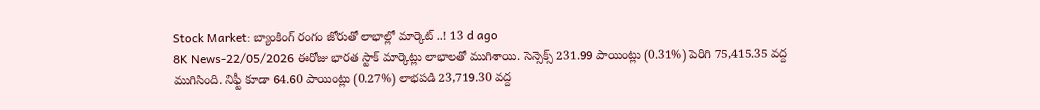Stock Market: బ్యాంకింగ్ రంగం జోరుతో లాభాల్లో మార్కెట్ ..! 13 d ago
8K News-22/05/2026 ఈరోజు భారత స్టాక్ మార్కెట్లు లాభాలతో ముగిశాయి. సెన్సెక్స్ 231.99 పాయింట్లు (0.31%) పెరిగి 75,415.35 వద్ద ముగిసింది. నిఫ్టీ కూడా 64.60 పాయింట్లు (0.27%) లాభపడి 23,719.30 వద్ద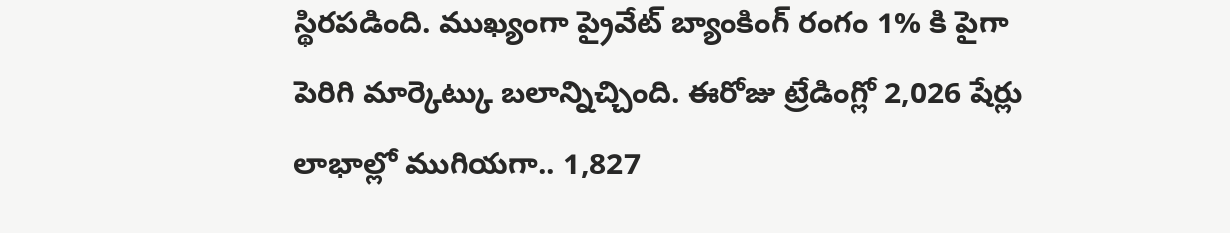స్థిరపడింది. ముఖ్యంగా ప్రైవేట్ బ్యాంకింగ్ రంగం 1% కి పైగా పెరిగి మార్కెట్కు బలాన్నిచ్చింది. ఈరోజు ట్రేడింగ్లో 2,026 షేర్లు లాభాల్లో ముగియగా.. 1,827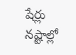షేర్లు నష్టాల్లో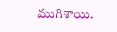ముగిశాయి.